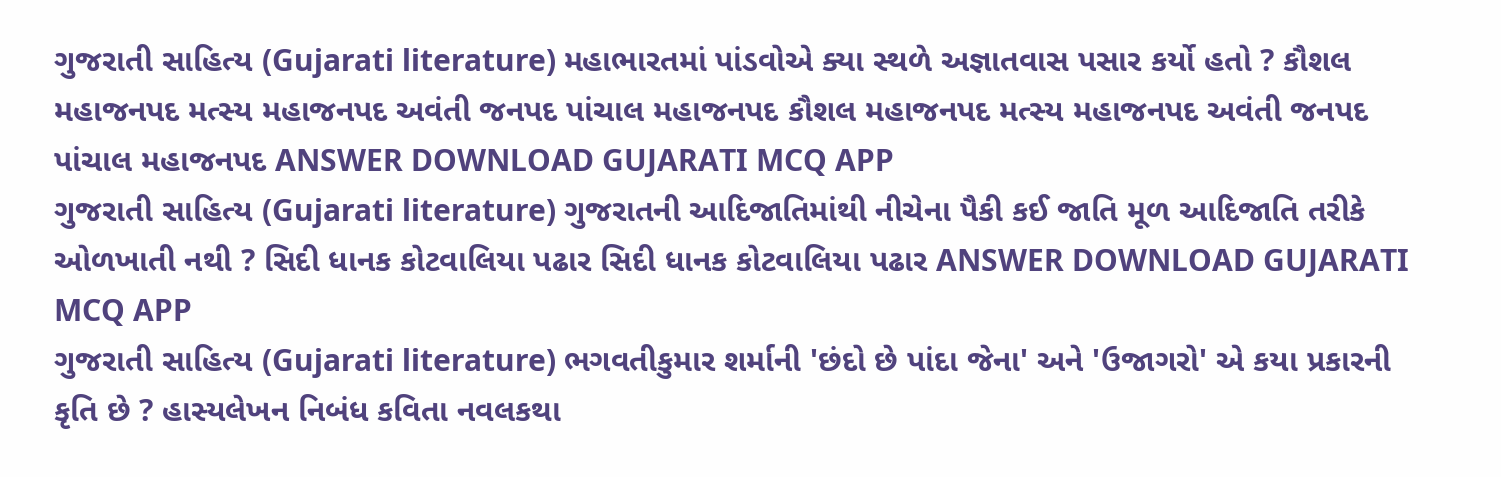ગુજરાતી સાહિત્ય (Gujarati literature) મહાભારતમાં પાંડવોએ ક્યા સ્થળે અજ્ઞાતવાસ પસાર કર્યો હતો ? કૌશલ મહાજનપદ મત્સ્ય મહાજનપદ અવંતી જનપદ પાંચાલ મહાજનપદ કૌશલ મહાજનપદ મત્સ્ય મહાજનપદ અવંતી જનપદ પાંચાલ મહાજનપદ ANSWER DOWNLOAD GUJARATI MCQ APP
ગુજરાતી સાહિત્ય (Gujarati literature) ગુજરાતની આદિજાતિમાંથી નીચેના પૈકી કઈ જાતિ મૂળ આદિજાતિ તરીકે ઓળખાતી નથી ? સિદી ધાનક કોટવાલિયા પઢાર સિદી ધાનક કોટવાલિયા પઢાર ANSWER DOWNLOAD GUJARATI MCQ APP
ગુજરાતી સાહિત્ય (Gujarati literature) ભગવતીકુમાર શર્માની 'છંદો છે પાંદા જેના' અને 'ઉજાગરો' એ કયા પ્રકારની કૃતિ છે ? હાસ્યલેખન નિબંધ કવિતા નવલકથા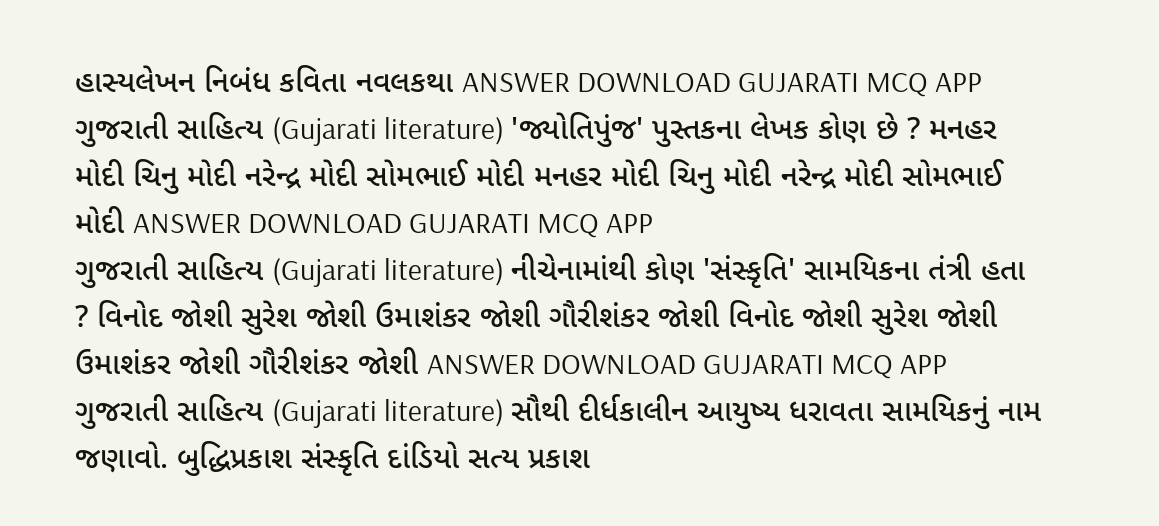હાસ્યલેખન નિબંધ કવિતા નવલકથા ANSWER DOWNLOAD GUJARATI MCQ APP
ગુજરાતી સાહિત્ય (Gujarati literature) 'જ્યોતિપુંજ' પુસ્તકના લેખક કોણ છે ? મનહર મોદી ચિનુ મોદી નરેન્દ્ર મોદી સોમભાઈ મોદી મનહર મોદી ચિનુ મોદી નરેન્દ્ર મોદી સોમભાઈ મોદી ANSWER DOWNLOAD GUJARATI MCQ APP
ગુજરાતી સાહિત્ય (Gujarati literature) નીચેનામાંથી કોણ 'સંસ્કૃતિ' સામયિકના તંત્રી હતા ? વિનોદ જોશી સુરેશ જોશી ઉમાશંકર જોશી ગૌરીશંકર જોશી વિનોદ જોશી સુરેશ જોશી ઉમાશંકર જોશી ગૌરીશંકર જોશી ANSWER DOWNLOAD GUJARATI MCQ APP
ગુજરાતી સાહિત્ય (Gujarati literature) સૌથી દીર્ધકાલીન આયુષ્ય ધરાવતા સામયિકનું નામ જણાવો. બુદ્ધિપ્રકાશ સંસ્કૃતિ દાંડિયો સત્ય પ્રકાશ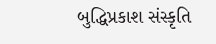બુદ્ધિપ્રકાશ સંસ્કૃતિ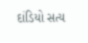દાંડિયો સત્ય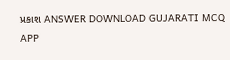પ્રકાશ ANSWER DOWNLOAD GUJARATI MCQ APP